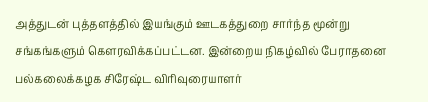அத்துடன் புத்தளத்தில் இயங்கும் ஊடகத்துறை சார்ந்த மூன்று சங்கங்களும் கௌரவிக்கப்பட்டன. இன்றைய நிகழ்வில் பேராதனை பல்கலைக்கழக சிரேஷ்ட விரிவுரையாளர்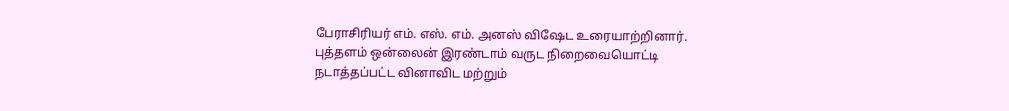பேராசிரியர் எம். எஸ். எம். அனஸ் விஷேட உரையாற்றினார்.
புத்தளம் ஒன்லைன் இரண்டாம் வருட நிறைவையொட்டி நடாத்தப்பட்ட வினாவிட மற்றும்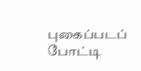புகைப்படப் போட்டி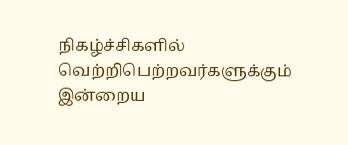நிகழ்ச்சிகளில் வெற்றிபெற்றவர்களுக்கும் இன்றைய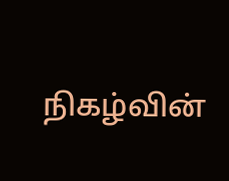நிகழ்வின்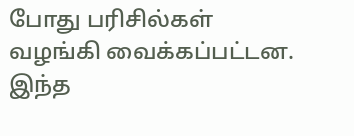போது பரிசில்கள் வழங்கி வைக்கப்பட்டன.
இந்த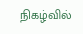நிகழ்வில்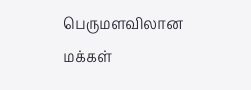பெருமளவிலான மக்கள்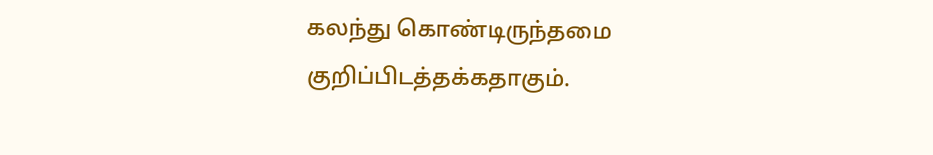கலந்து கொண்டிருந்தமை குறிப்பிடத்தக்கதாகும்.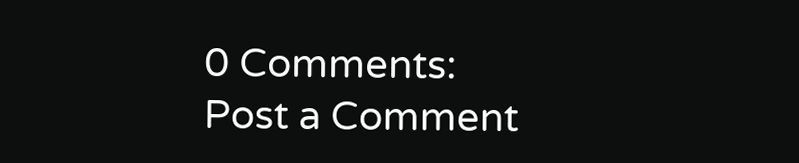0 Comments:
Post a Comment